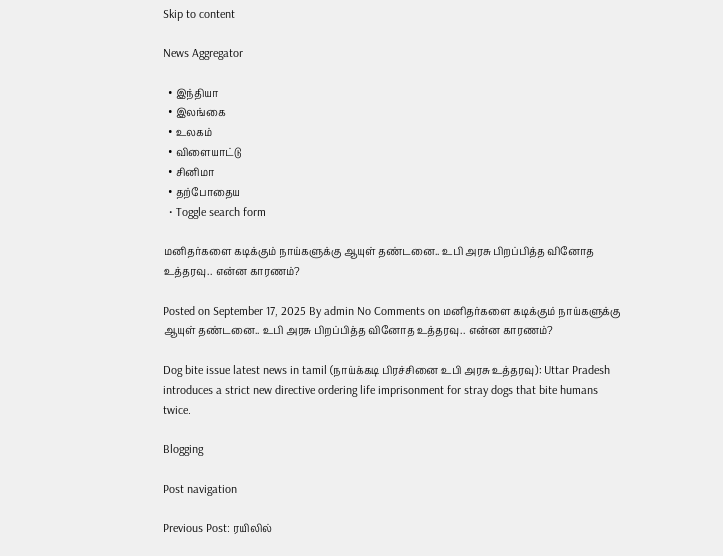Skip to content

News Aggregator

  • இந்தியா
  • இலங்கை
  • உலகம்
  • விளையாட்டு
  • சினிமா
  • தற்போதைய
  • Toggle search form

மனிதர்களை கடிக்கும் நாய்களுக்கு ஆயுள் தண்டனை.. உபி அரசு பிறப்பித்த வினோத உத்தரவு.. என்ன காரணம்?

Posted on September 17, 2025 By admin No Comments on மனிதர்களை கடிக்கும் நாய்களுக்கு ஆயுள் தண்டனை.. உபி அரசு பிறப்பித்த வினோத உத்தரவு.. என்ன காரணம்?

Dog bite issue latest news in tamil (நாய்க்கடி பிரச்சினை உபி அரசு உத்தரவு): Uttar Pradesh introduces a strict new directive ordering life imprisonment for stray dogs that bite humans twice.

Blogging

Post navigation

Previous Post: ரயிலில்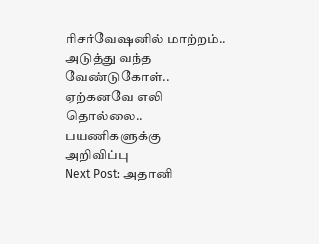ரிசர்வேஷனில் மாற்றம்.. அடுத்து வந்த வேண்டுகோள்.. ஏற்கனவே எலி தொல்லை.. பயணிகளுக்கு அறிவிப்பு
Next Post: அதானி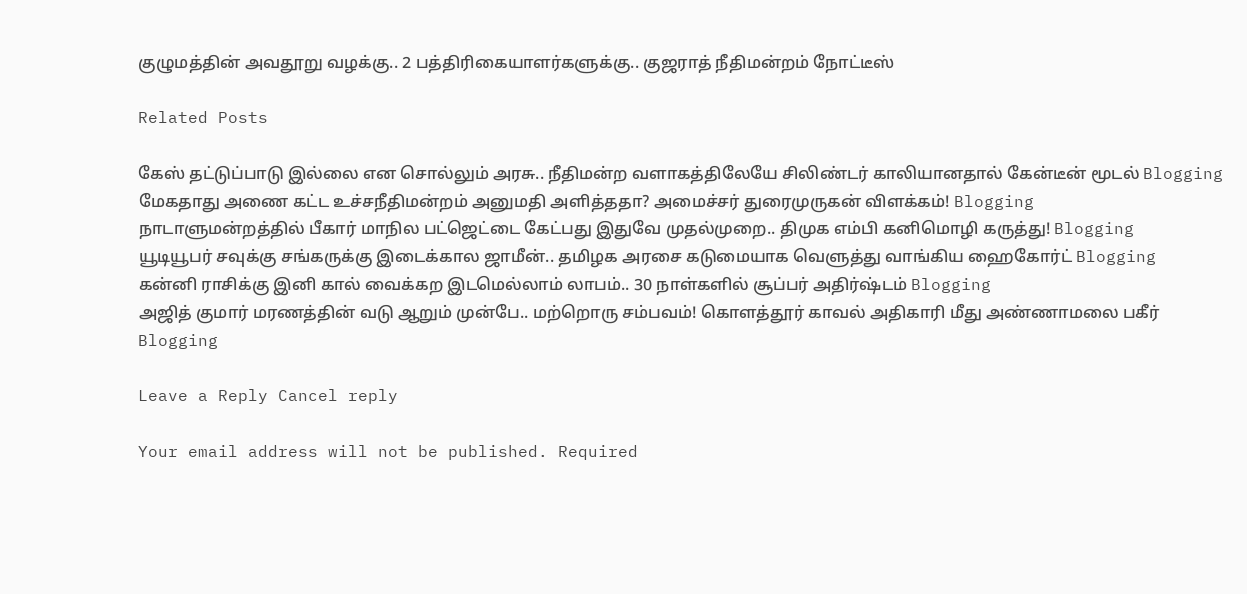குழுமத்தின் அவதூறு வழக்கு.. 2 பத்திரிகையாளர்களுக்கு.. குஜராத் நீதிமன்றம் நோட்டீஸ்

Related Posts

கேஸ் தட்டுப்பாடு இல்லை என சொல்லும் அரசு.. நீதிமன்ற வளாகத்திலேயே சிலிண்டர் காலியானதால் கேன்டீன் மூடல் Blogging
மேகதாது அணை கட்ட உச்சநீதிமன்றம் அனுமதி அளித்ததா? அமைச்சர் துரைமுருகன் விளக்கம்! Blogging
நாடாளுமன்றத்தில் பீகார் மாநில பட்ஜெட்டை கேட்பது இதுவே முதல்முறை.. திமுக எம்பி கனிமொழி கருத்து! Blogging
யூடியூபர் சவுக்கு சங்கருக்கு இடைக்கால ஜாமீன்.. தமிழக அரசை கடுமையாக வெளுத்து வாங்கிய ஹைகோர்ட் Blogging
கன்னி ராசிக்கு இனி கால் வைக்கற இடமெல்லாம் லாபம்.. 30 நாள்களில் சூப்பர் அதிர்ஷ்டம் Blogging
அஜித் குமார் மரணத்தின் வடு ஆறும் முன்பே.. மற்றொரு சம்பவம்! கொளத்தூர் காவல் அதிகாரி மீது அண்ணாமலை பகீர் Blogging

Leave a Reply Cancel reply

Your email address will not be published. Required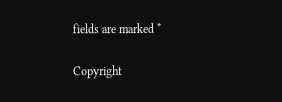fields are marked *

Copyright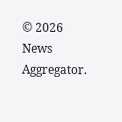© 2026 News Aggregator.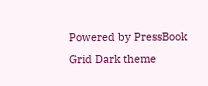Powered by PressBook Grid Dark theme